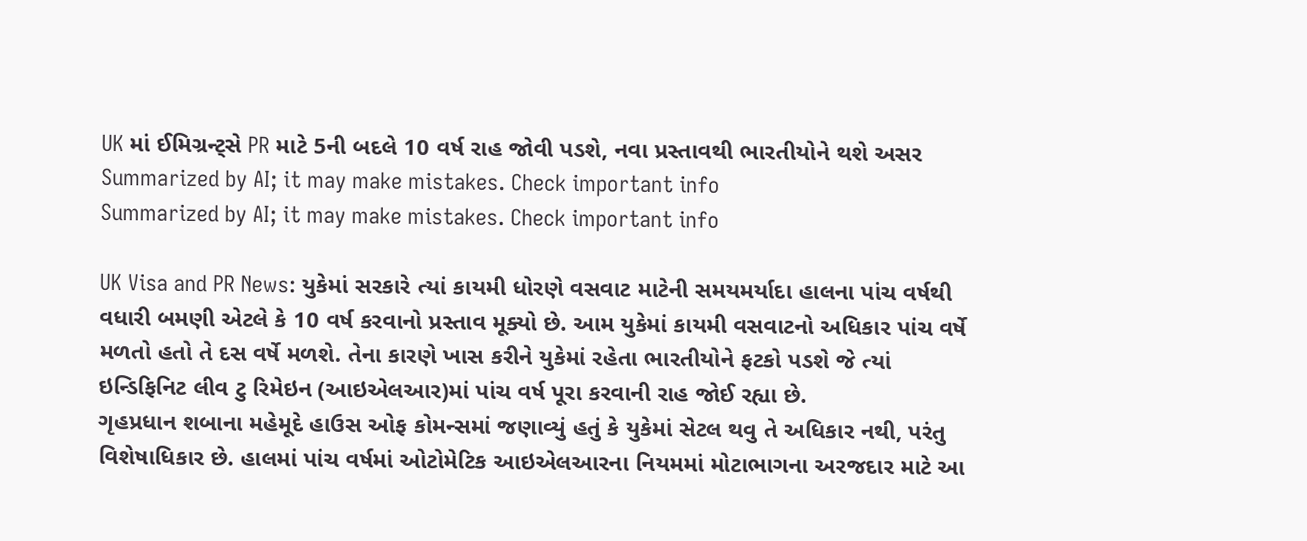UK માં ઈમિગ્રન્ટ્સે PR માટે 5ની બદલે 10 વર્ષ રાહ જોવી પડશે, નવા પ્રસ્તાવથી ભારતીયોને થશે અસર
Summarized by AI; it may make mistakes. Check important info
Summarized by AI; it may make mistakes. Check important info

UK Visa and PR News: યુકેમાં સરકારે ત્યાં કાયમી ધોરણે વસવાટ માટેની સમયમર્યાદા હાલના પાંચ વર્ષથી વધારી બમણી એટલે કે 10 વર્ષ કરવાનો પ્રસ્તાવ મૂક્યો છે. આમ યુકેમાં કાયમી વસવાટનો અધિકાર પાંચ વર્ષે મળતો હતો તે દસ વર્ષે મળશે. તેના કારણે ખાસ કરીને યુકેમાં રહેતા ભારતીયોને ફટકો પડશે જે ત્યાં ઇન્ડિફિનિટ લીવ ટુ રિમેઇન (આઇએલઆર)માં પાંચ વર્ષ પૂરા કરવાની રાહ જોઈ રહ્યા છે.
ગૃહપ્રધાન શબાના મહેમૂદે હાઉસ ઓફ કોમન્સમાં જણાવ્યું હતું કે યુકેમાં સેટલ થવુ તે અધિકાર નથી, પરંતુ વિશેષાધિકાર છે. હાલમાં પાંચ વર્ષમાં ઓટોમેટિક આઇએલઆરના નિયમમાં મોટાભાગના અરજદાર માટે આ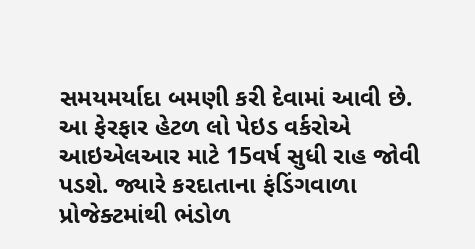સમયમર્યાદા બમણી કરી દેવામાં આવી છે. આ ફેરફાર હેટળ લો પેઇડ વર્કરોએ આઇએલઆર માટે 15વર્ષ સુધી રાહ જોવી પડશે. જ્યારે કરદાતાના ફંડિંગવાળા પ્રોજેક્ટમાંથી ભંડોળ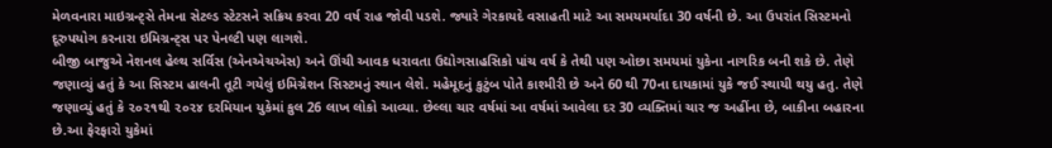મેળવનારા માઇગ્રન્ટ્સે તેમના સેટલ્ડ સ્ટેટસને સક્રિય કરવા 20 વર્ષ રાહ જોવી પડશે. જ્યારે ગેરકાયદે વસાહતી માટે આ સમયમર્યાદા 30 વર્ષની છે. આ ઉપરાંત સિસ્ટમનો દૂરુપયોગ કરનારા ઇમિગ્રન્ટ્સ પર પેનલ્ટી પણ લાગશે.
બીજી બાજુએ નેશનલ હેલ્થ સર્વિસ (એનએચએસ) અને ઊંચી આવક ધરાવતા ઉદ્યોગસાહસિકો પાંચ વર્ષ કે તેથી પણ ઓછા સમયમાં યુકેના નાગરિક બની શકે છે. તેણે જણાવ્યું હતું કે આ સિસ્ટમ હાલની તૂટી ગયેલું ઇમિગ્રેશન સિસ્ટમનું સ્થાન લેશે. મહેમૂદનું કુટુંબ પોતે કાશ્મીરી છે અને 60 થી 70ના દાયકામાં યુકે જઈ સ્થાયી થયુ હતુ. તેણે જણાવ્યું હતું કે ૨૦૨૧થી ૨૦૨૪ દરમિયાન યુકેમાં કુલ 26 લાખ લોકો આવ્યા. છેલ્લા ચાર વર્ષમાં આ વર્ષમાં આવેલા દર 30 વ્યક્તિમાં ચાર જ અહીંના છે, બાકીના બહારના છે.આ ફેરફારો યુકેમાં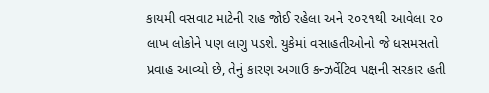કાયમી વસવાટ માટેની રાહ જોઈ રહેલા અને ૨૦૨૧થી આવેલા ૨૦ લાખ લોકોને પણ લાગુ પડશે. યુકેમાં વસાહતીઓનો જે ધસમસતો પ્રવાહ આવ્યો છે, તેનું કારણ અગાઉ કન્ઝર્વેટિવ પક્ષની સરકાર હતી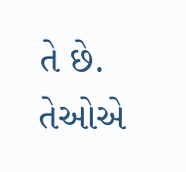તે છે. તેઓએ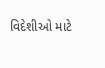વિદેશીઓ માટે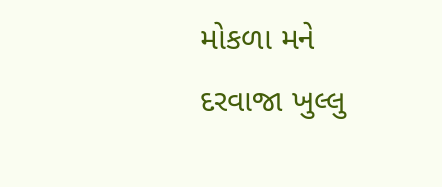મોકળા મને દરવાજા ખુલ્લુ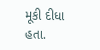મૂકી દીધા હતા.